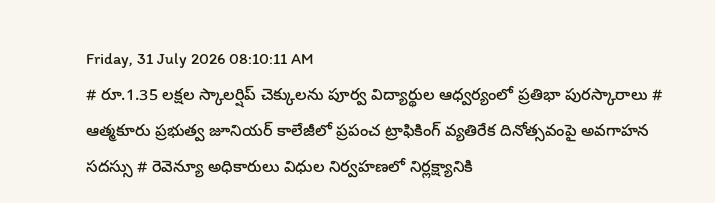Friday, 31 July 2026 08:10:11 AM
# రూ.1.35 లక్షల స్కాలర్షిప్ చెక్కులను పూర్వ విద్యార్థుల ఆధ్వర్యంలో ప్రతిభా పురస్కారాలు # ఆత్మకూరు ప్రభుత్వ జూనియర్ కాలేజీలో ప్రపంచ ట్రాఫికింగ్ వ్యతిరేక దినోత్సవంపై అవగాహన సదస్సు # రెవెన్యూ అధికారులు విధుల నిర్వహణలో నిర్లక్ష్యానికి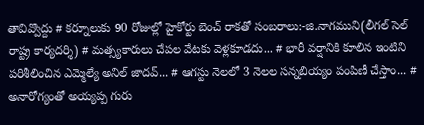తావివ్వొద్దు # కర్నూలుకు 90 రోజుల్లో హైకోర్టు బెంచ్ రాకతో సంబరాలు:-జి.నాగముని(లీగల్ సెల్ రాష్ట్ర కార్యదర్శి) # మత్స్యకారులు చేపల వేటకు వెళ్లకూడదు... # భారీ వర్షానికి కూలిన ఇంటిని పరిశీలించిన ఎమ్మెల్యే అనిల్ జాదవ్... # ఆగస్టు నెలలో 3 నెలల సన్నబియ్యం పంపిణీ చేస్తాం... # అనారోగ్యంతో అయ్యప్ప గురు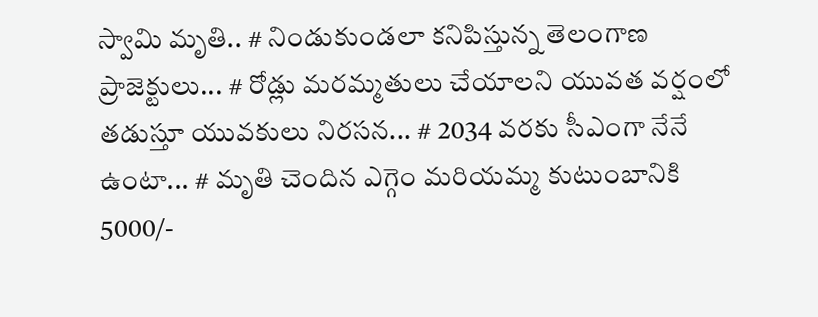స్వామి మృతి.. # నిండుకుండలా కనిపిస్తున్న తెలంగాణ ప్రాజెక్టులు... # రోడ్లు మరమ్మతులు చేయాలని యువత వర్షంలో తడుస్తూ యువకులు నిరసన... # 2034 వరకు సీఎంగా నేనే ఉంటా... # మృతి చెందిన ఎగ్గెం మరియమ్మ కుటుంబానికి 5000/-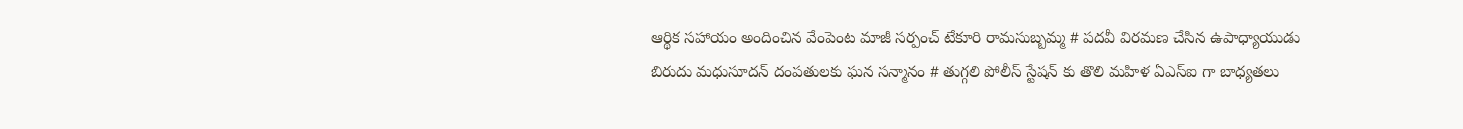ఆర్థిక సహాయం అందించిన వేంపెంట మాజీ సర్పంచ్ టేకూరి రామసుబ్బమ్మ # పదవీ విరమణ చేసిన ఉపాధ్యాయుడు బిరుదు మధుసూదన్ దంపతులకు ఘన సన్మానం # తుగ్గలి పోలీస్ స్టేషన్ కు తొలి మహిళ ఏఎస్ఐ గా బాధ్యతలు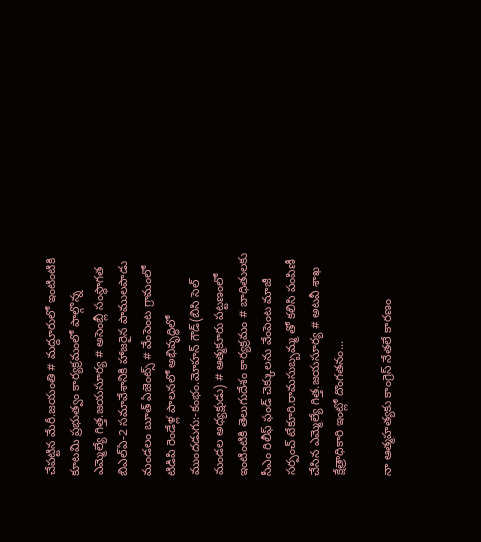చేపట్టిన మేరీ.జయంతి # మద్దూరులో ఇంటింటికి కూటమి ప్రభుత్వం కార్యక్రమంలో పాల్గొన్న ఎమ్మెల్యే గిత్త.జయసూర్య # అసెంబ్లీ సంస్థాగత బిఎల్ఏ-2 సమావేశానికి హాజరైన పాములపాడు మండలం బూత్ ఏజెంట్స్ # వేంపెంట గ్రామంలో టిడిపి రెండేళ్ల పాలనలో అభివృద్ధిలో ముందడుగు:-కంభం.మోహన్ గౌడ్(బిసి సెల్ మండల అధ్యక్షుడు) # ఆత్మకూరు పట్టణంలో ఇంటింటికి తెలుగుదేశం కార్యక్రమం # బాధితులకు సీఎం రిలీఫ్ ఫండ్ చెక్కులను వేంపెంట మాజీ సర్పంచ్ టేకూరి.రామసుబ్బమ్మ తో కలిసి పంపిణీ చేసిన ఎమ్మెల్యే గిత్త.జయసూర్య # అటవీ శాఖ క్షేత్రాధికారి ఇంట్లో దొంగతనం...

నా ఆత్మహత్యకు కాంగ్రెస్ నేతలే కారణం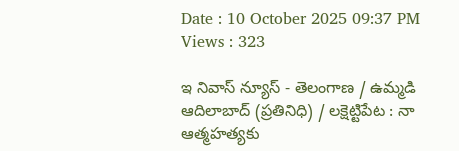Date : 10 October 2025 09:37 PM Views : 323

ఇ నివాస్ న్యూస్ - తెలంగాణ / ఉమ్మడి ఆదిలాబాద్ (ప్రతినిధి) / లక్షెట్టిపేట : నా ఆత్మహత్యకు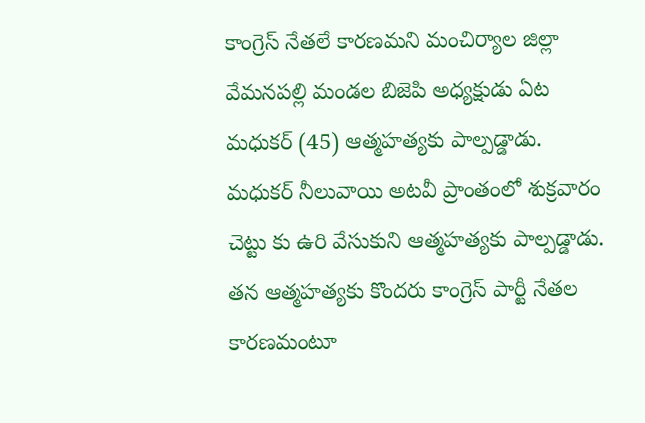కాంగ్రెస్ నేతలే కారణమని మంచిర్యాల జిల్లా వేమనపల్లి మండల బిజెపి అధ్యక్షుడు ఏట మధుకర్ (45) ఆత్మహత్యకు పాల్పడ్డాడు. మధుకర్ నీలువాయి అటవీ ప్రాంతంలో శుక్రవారం చెట్టు కు ఉరి వేసుకుని ఆత్మహత్యకు పాల్పడ్డాడు. తన ఆత్మహత్యకు కొందరు కాంగ్రెస్ పార్టీ నేతల కారణమంటూ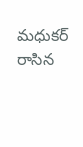మధుకర్ రాసిన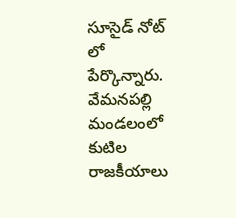సూసైడ్ నోట్ లో పేర్కొన్నారు. వేమనపల్లి మండలంలో కుటిల రాజకీయాలు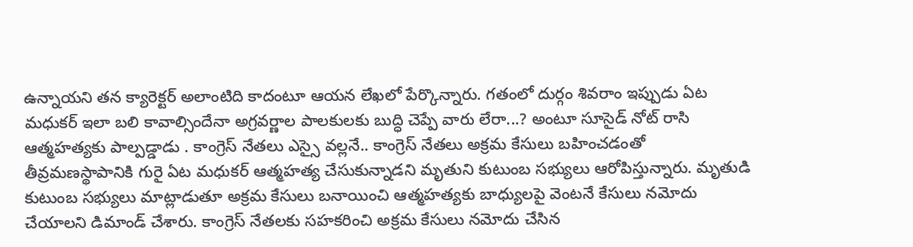ఉన్నాయని తన క్యారెక్టర్ అలాంటిది కాదంటూ ఆయన లేఖలో పేర్కొన్నారు. గతంలో దుర్గం శివరాం ఇప్పుడు ఏట మధుకర్ ఇలా బలి కావాల్సిందేనా అగ్రవర్ణాల పాలకులకు బుద్ధి చెప్పే వారు లేరా...? అంటూ సూసైడ్ నోట్ రాసి ఆత్మహత్యకు పాల్పడ్డాడు . కాంగ్రెస్ నేతలు ఎస్సై వల్లనే.. కాంగ్రెస్ నేతలు అక్రమ కేసులు బహించడంతో తీవ్రమణస్థాపానికి గురై ఏట మధుకర్ ఆత్మహత్య చేసుకున్నాడని మృతుని కుటుంబ సభ్యులు ఆరోపిస్తున్నారు. మృతుడి కుటుంబ సభ్యులు మాట్లాడుతూ అక్రమ కేసులు బనాయించి ఆత్మహత్యకు బాధ్యులపై వెంటనే కేసులు నమోదు చేయాలని డిమాండ్ చేశారు. కాంగ్రెస్ నేతలకు సహకరించి అక్రమ కేసులు నమోదు చేసిన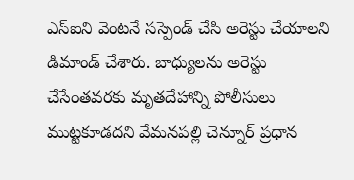ఎస్ఐని వెంటనే సస్పెండ్ చేసి అరెస్టు చేయాలని డిమాండ్ చేశారు. బాధ్యులను అరెస్టు చేసేంతవరకు మృతదేహాన్ని పోలీసులు ముట్టకూడదని వేమనపల్లి చెన్నూర్ ప్రధాన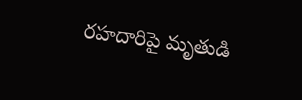రహదారిపై మృతుడి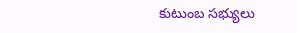కుటుంబ సభ్యులు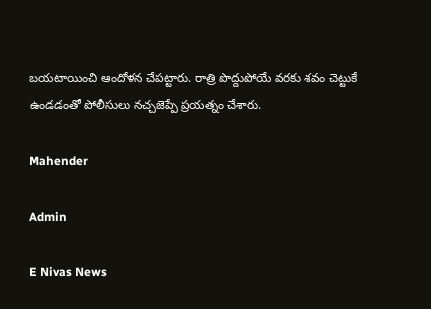బయటాయించి ఆందోళన చేపట్టారు. రాత్రి పొద్దుపోయే వరకు శవం చెట్టుకే ఉండడంతో పోలీసులు నచ్చజెప్పే ప్రయత్నం చేశారు.

Mahender

Admin

E Nivas News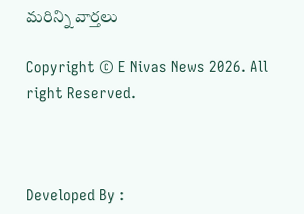మరిన్ని వార్తలు

Copyright © E Nivas News 2026. All right Reserved.



Developed By :